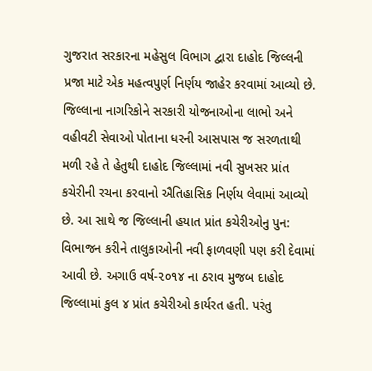ગુજરાત સરકારના મહેસુલ વિભાગ દ્વારા દાહોદ જિલ્લની પ્રજા માટે એક મહત્વપુર્ણ નિર્ણય જાહેર કરવામાં આવ્યો છે. જિલ્લાના નાગરિકોને સરકારી યોજનાઓના લાભો અને વહીવટી સેવાઓ પોતાના ધરની આસપાસ જ સરળતાથી મળી રહે તે હેતુથી દાહોદ જિલ્લામાં નવી સુખસર પ્રાંત કચેરીની રચના કરવાનો ઐતિહાસિક નિર્ણય લેવામાં આવ્યો છે. આ સાથે જ જિલ્લાની હયાત પ્રાંત કચેરીઓનુ પુન: વિભાજન કરીને તાલુકાઓની નવી ફાળવણી પણ કરી દેવામાં આવી છે. અગાઉ વર્ષ-૨૦૧૪ ના ઠરાવ મુજબ દાહોદ જિલ્લામાં કુલ ૪ પ્રાંત કચેરીઓ કાર્યરત હતી. પરંતુ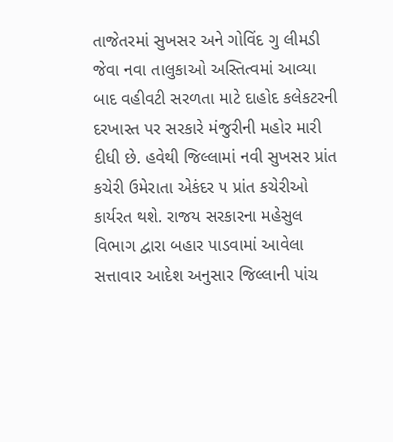તાજેતરમાં સુખસર અને ગોવિંદ ગુ લીમડી જેવા નવા તાલુકાઓ અસ્તિત્વમાં આવ્યા બાદ વહીવટી સરળતા માટે દાહોદ કલેકટરની દરખાસ્ત પર સરકારે મંજુરીની મહોર મારી દીધી છે. હવેથી જિલ્લામાં નવી સુખસર પ્રાંત કચેરી ઉમેરાતા એકંદર ૫ પ્રાંત કચેરીઓ કાર્યરત થશે. રાજય સરકારના મહેસુલ વિભાગ દ્વારા બહાર પાડવામાં આવેલા સત્તાવાર આદેશ અનુસાર જિલ્લાની પાંચ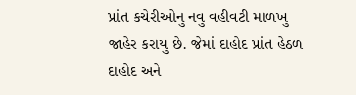પ્રાંત કચેરીઓનુ નવુ વહીવટી માળખુ જાહેર કરાયુ છે. જેમાં દાહોદ પ્રાંત હેઠળ દાહોદ અને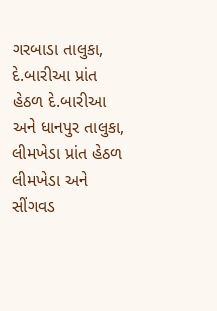ગરબાડા તાલુકા, દે.બારીઆ પ્રાંત હેઠળ દે.બારીઆ અને ધાનપુર તાલુકા, લીમખેડા પ્રાંત હેઠળ લીમખેડા અને સીંગવડ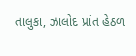તાલુકા, ઝાલોદ પ્રાંત હેઠળ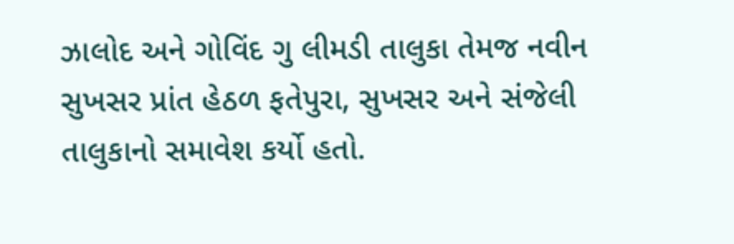ઝાલોદ અને ગોવિંદ ગુ લીમડી તાલુકા તેમજ નવીન સુખસર પ્રાંત હેઠળ ફતેપુરા, સુખસર અને સંજેલી તાલુકાનો સમાવેશ કર્યો હતો.